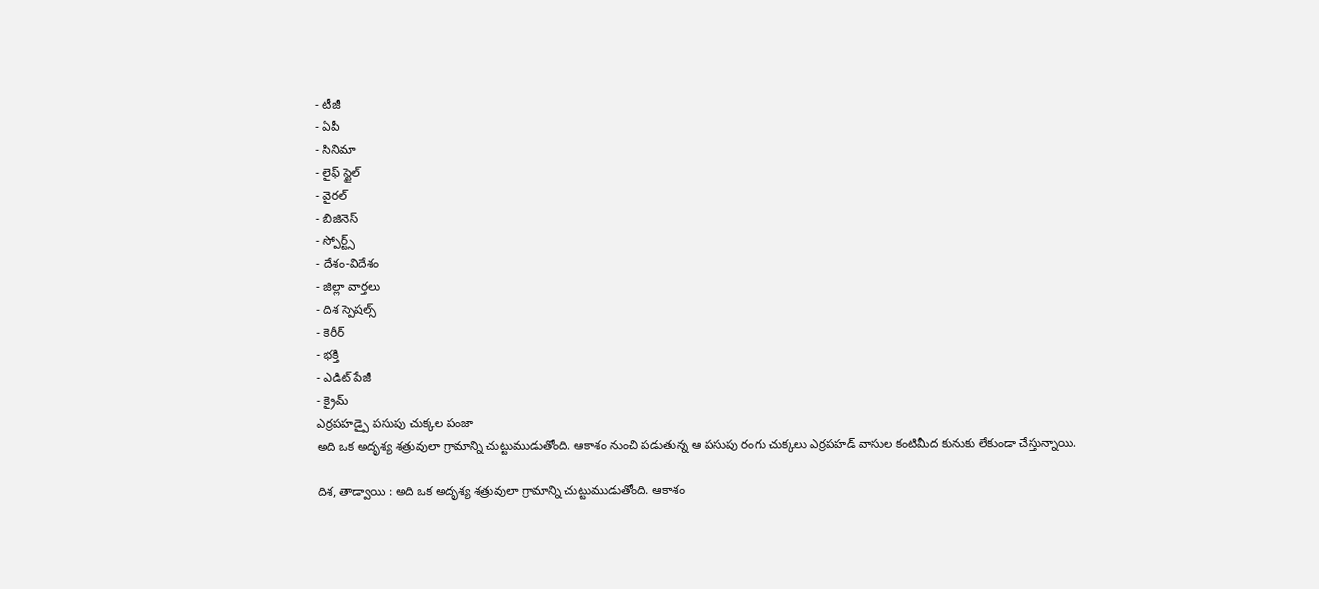- టీజీ
- ఏపీ
- సినిమా
- లైఫ్ స్టైల్
- వైరల్
- బిజినెస్
- స్పోర్ట్స్
- దేశం-విదేశం
- జిల్లా వార్తలు
- దిశ స్పెషల్స్
- కెరీర్
- భక్తి
- ఎడిట్ పేజీ
- క్రైమ్
ఎర్రపహడ్పై పసుపు చుక్కల పంజా
అది ఒక అదృశ్య శత్రువులా గ్రామాన్ని చుట్టుముడుతోంది. ఆకాశం నుంచి పడుతున్న ఆ పసుపు రంగు చుక్కలు ఎర్రపహడ్ వాసుల కంటిమీద కునుకు లేకుండా చేస్తున్నాయి.

దిశ, తాడ్వాయి : అది ఒక అదృశ్య శత్రువులా గ్రామాన్ని చుట్టుముడుతోంది. ఆకాశం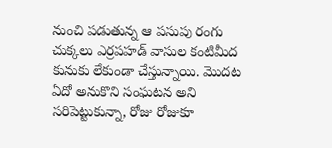నుంచి పడుతున్న ఆ పసుపు రంగు చుక్కలు ఎర్రపహడ్ వాసుల కంటిమీద కునుకు లేకుండా చేస్తున్నాయి. మొదట ఏదో అనుకొని సంఘటన అని సరిపెట్టుకున్నా, రోజు రోజుకూ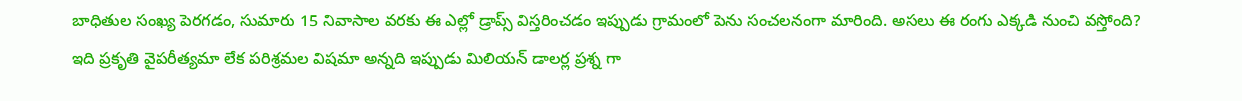బాధితుల సంఖ్య పెరగడం, సుమారు 15 నివాసాల వరకు ఈ ఎల్లో డ్రాప్స్ విస్తరించడం ఇప్పుడు గ్రామంలో పెను సంచలనంగా మారింది. అసలు ఈ రంగు ఎక్కడి నుంచి వస్తోంది? ఇది ప్రకృతి వైపరీత్యమా లేక పరిశ్రమల విషమా అన్నది ఇప్పుడు మిలియన్ డాలర్ల ప్రశ్న గా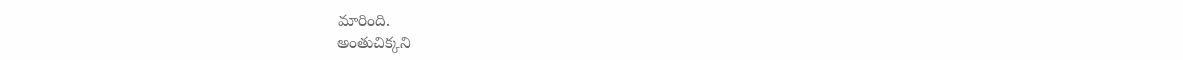మారింది.
అంతుచిక్కని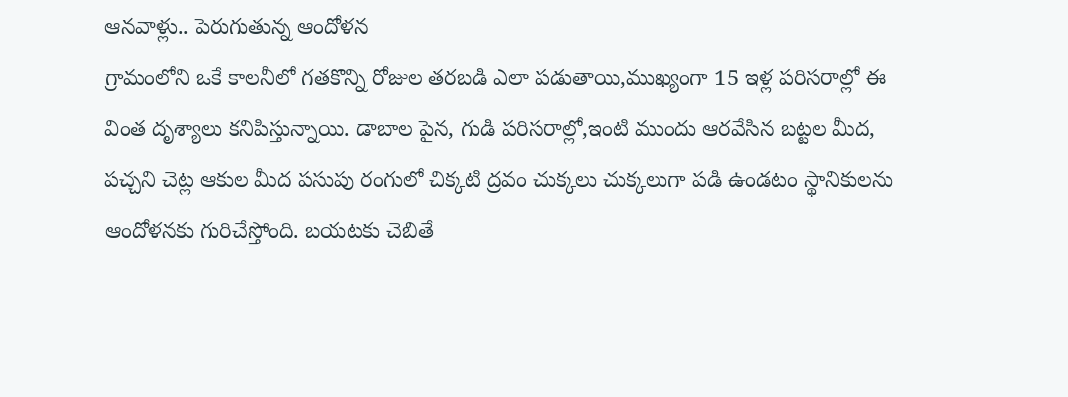ఆనవాళ్లు.. పెరుగుతున్న ఆందోళన
గ్రామంలోని ఒకే కాలనీలో గతకొన్ని రోజుల తరబడి ఎలా పడుతాయి,ముఖ్యంగా 15 ఇళ్ల పరిసరాల్లో ఈ వింత దృశ్యాలు కనిపిస్తున్నాయి. డాబాల పైన, గుడి పరిసరాల్లో,ఇంటి ముందు ఆరవేసిన బట్టల మీద, పచ్చని చెట్ల ఆకుల మీద పసుపు రంగులో చిక్కటి ద్రవం చుక్కలు చుక్కలుగా పడి ఉండటం స్థానికులను ఆందోళనకు గురిచేస్తోంది. బయటకు చెబితే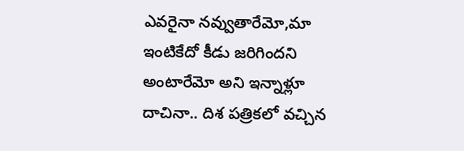ఎవరైనా నవ్వుతారేమో,మా ఇంటికేదో కీడు జరిగిందని అంటారేమో అని ఇన్నాళ్లూ దాచినా.. దిశ పత్రికలో వచ్చిన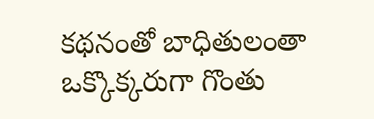కథనంతో బాధితులంతా ఒక్కొక్కరుగా గొంతు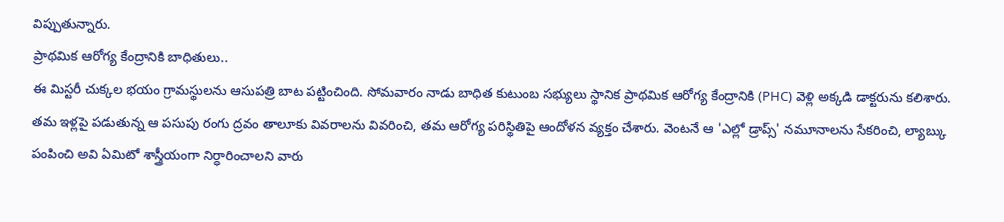విప్పుతున్నారు.
ప్రాథమిక ఆరోగ్య కేంద్రానికి బాధితులు..
ఈ మిస్టరీ చుక్కల భయం గ్రామస్థులను ఆసుపత్రి బాట పట్టించింది. సోమవారం నాడు బాధిత కుటుంబ సభ్యులు స్థానిక ప్రాథమిక ఆరోగ్య కేంద్రానికి (PHC) వెళ్లి అక్కడి డాక్టరును కలిశారు. తమ ఇళ్లపై పడుతున్న ఆ పసుపు రంగు ద్రవం తాలూకు వివరాలను వివరించి, తమ ఆరోగ్య పరిస్థితిపై ఆందోళన వ్యక్తం చేశారు. వెంటనే ఆ 'ఎల్లో డ్రాప్స్' నమూనాలను సేకరించి, ల్యాబ్కు పంపించి అవి ఏమిటో శాస్త్రీయంగా నిర్ధారించాలని వారు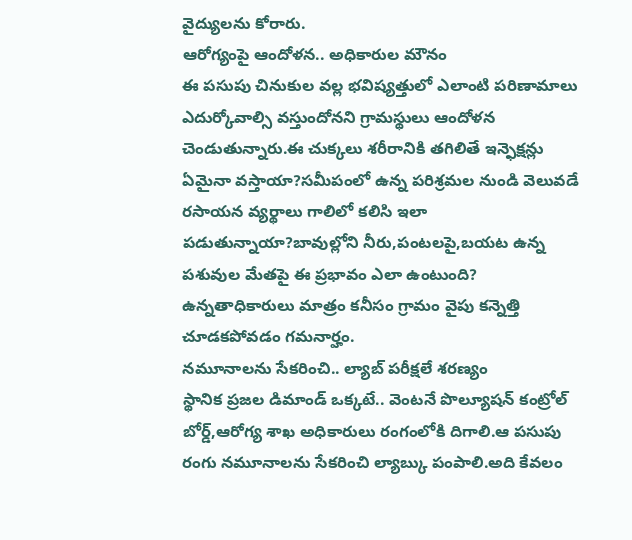వైద్యులను కోరారు.
ఆరోగ్యంపై ఆందోళన.. అధికారుల మౌనం
ఈ పసుపు చినుకుల వల్ల భవిష్యత్తులో ఎలాంటి పరిణామాలు ఎదుర్కోవాల్సి వస్తుందోనని గ్రామస్థులు ఆందోళన చెండుతున్నారు.ఈ చుక్కలు శరీరానికి తగిలితే ఇన్ఫెక్షన్లు ఏమైనా వస్తాయా?సమీపంలో ఉన్న పరిశ్రమల నుండి వెలువడే రసాయన వ్యర్థాలు గాలిలో కలిసి ఇలా పడుతున్నాయా?బావుల్లోని నీరు,పంటలపై,బయట ఉన్న పశువుల మేతపై ఈ ప్రభావం ఎలా ఉంటుంది? ఉన్నతాధికారులు మాత్రం కనీసం గ్రామం వైపు కన్నెత్తి చూడకపోవడం గమనార్హం.
నమూనాలను సేకరించి.. ల్యాబ్ పరీక్షలే శరణ్యం
స్థానిక ప్రజల డిమాండ్ ఒక్కటే.. వెంటనే పొల్యూషన్ కంట్రోల్ బోర్డ్,ఆరోగ్య శాఖ అధికారులు రంగంలోకి దిగాలి.ఆ పసుపు రంగు నమూనాలను సేకరించి ల్యాబ్కు పంపాలి.అది కేవలం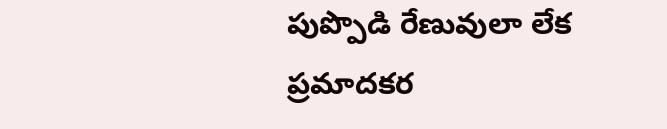పుప్పొడి రేణువులా లేక ప్రమాదకర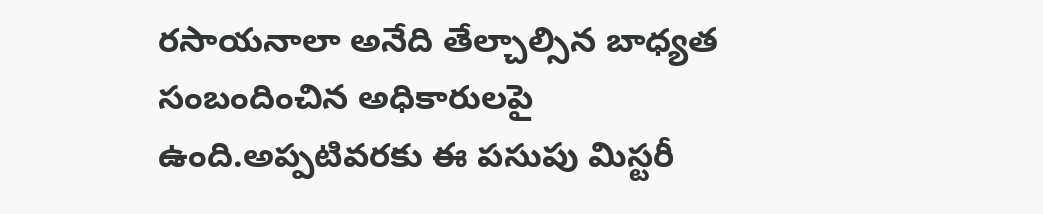రసాయనాలా అనేది తేల్చాల్సిన బాధ్యత సంబందించిన అధికారులపై ఉంది.అప్పటివరకు ఈ పసుపు మిస్టరీ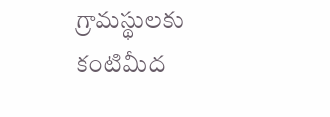గ్రామస్థులకు కంటిమీద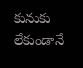కునుకు లేకుండానే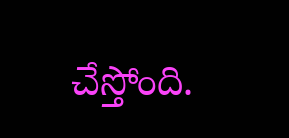చేస్తోంది.